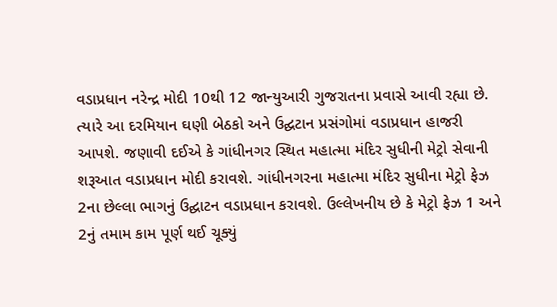વડાપ્રધાન નરેન્દ્ર મોદી 10થી 12 જાન્યુઆરી ગુજરાતના પ્રવાસે આવી રહ્યા છે. ત્યારે આ દરમિયાન ઘણી બેઠકો અને ઉદ્ઘટાન પ્રસંગોમાં વડાપ્રધાન હાજરી આપશે. જણાવી દઈએ કે ગાંધીનગર સ્થિત મહાત્મા મંદિર સુધીની મેટ્રો સેવાની શરૂઆત વડાપ્રધાન મોદી કરાવશે. ગાંધીનગરના મહાત્મા મંદિર સુધીના મેટ્રો ફેઝ 2ના છેલ્લા ભાગનું ઉદ્ઘાટન વડાપ્રધાન કરાવશે. ઉલ્લેખનીય છે કે મેટ્રો ફેઝ 1 અને 2નું તમામ કામ પૂર્ણ થઈ ચૂક્યું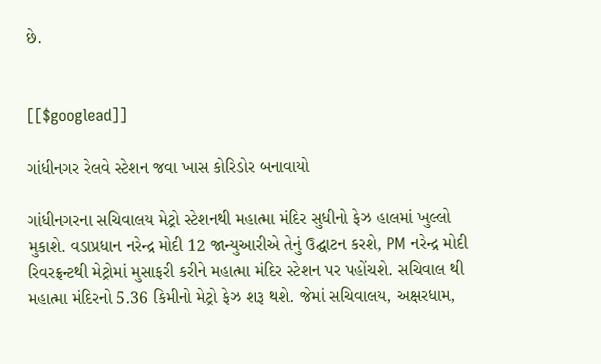છે.


[[$googlead]]

ગાંધીનગર રેલવે સ્ટેશન જવા ખાસ કોરિડોર બનાવાયો

ગાંધીનગરના સચિવાલય મેટ્રો સ્ટેશનથી મહાત્મા મંદિર સુધીનો ફેઝ હાલમાં ખુલ્લો મુકાશે. વડાપ્રધાન નરેન્દ્ર મોદી 12 જાન્યુઆરીએ તેનું ઉદ્ઘાટન કરશે, PM નરેન્દ્ર મોદી રિવરફ્રન્ટથી મેટ્રોમાં મુસાફરી કરીને મહાત્મા મંદિર સ્ટેશન પર પહોંચશે. સચિવાલ થી મહાત્મા મંદિરનો 5.36 કિમીનો મેટ્રો ફેઝ શરૂ થશે. જેમાં સચિવાલય, અક્ષરધામ,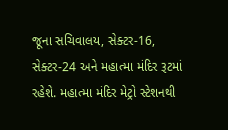જૂના સચિવાલય, સેક્ટર-16, સેક્ટર-24 અને મહાત્મા મંદિર રૂટમાં રહેશે. મહાત્મા મંદિર મેટ્રો સ્ટેશનથી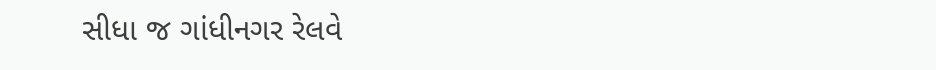સીધા જ ગાંધીનગર રેલવે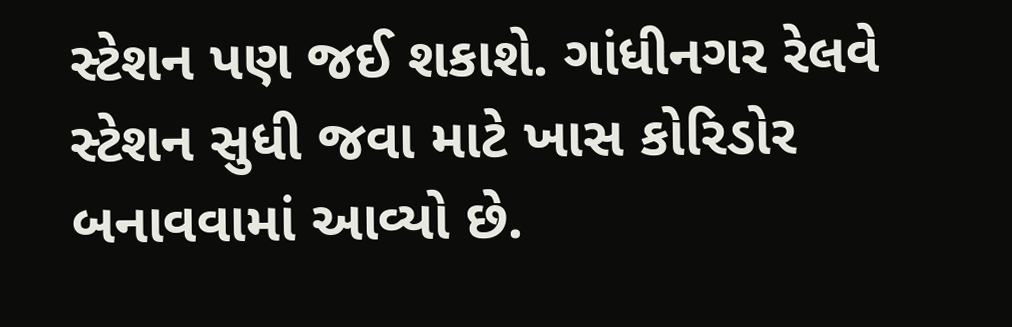સ્ટેશન પણ જઈ શકાશે. ગાંધીનગર રેલવે સ્ટેશન સુધી જવા માટે ખાસ કોરિડોર બનાવવામાં આવ્યો છે.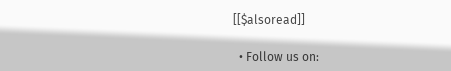[[$alsoread]]

  • Follow us on: